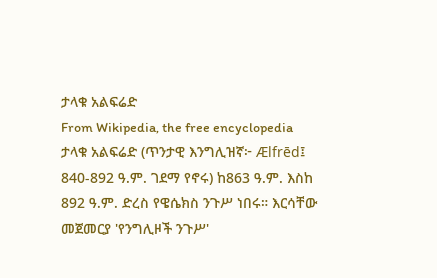ታላቁ አልፍሬድ
From Wikipedia, the free encyclopedia
ታላቁ አልፍሬድ (ጥንታዊ እንግሊዝኛ፦ Ælfrēd፤ 840-892 ዓ.ም. ገደማ የኖሩ) ከ863 ዓ.ም. እስከ 892 ዓ.ም. ድረስ የዌሴክስ ንጉሥ ነበሩ። እርሳቸው መጀመርያ 'የንግሊዞች ንጉሥ'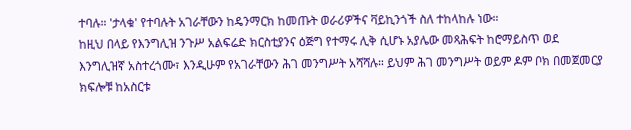ተባሉ። 'ታላቁ' የተባሉት አገራቸውን ከዴንማርክ ከመጡት ወራሪዎችና ቫይኪንጎች ስለ ተከላከሉ ነው።
ከዚህ በላይ የእንግሊዝ ንጉሥ አልፍሬድ ክርስቲያንና ዕጅግ የተማሩ ሊቅ ሲሆኑ አያሌው መጻሕፍት ከሮማይስጥ ወደ እንግሊዝኛ አስተረጎሙ፣ እንዲሁም የአገራቸውን ሕገ መንግሥት አሻሻሉ። ይህም ሕገ መንግሥት ወይም ዶም ቦክ በመጀመርያ ክፍሎቹ ከአስርቱ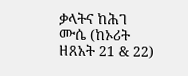ቃላትና ከሕገ ሙሴ (ከኦሪት ዘጸአት 21 & 22)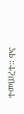ተመሠረተ። ዋና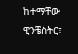ከተማቸው ዊንቼስትር፣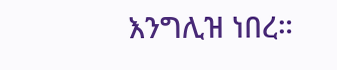እንግሊዝ ነበረ።